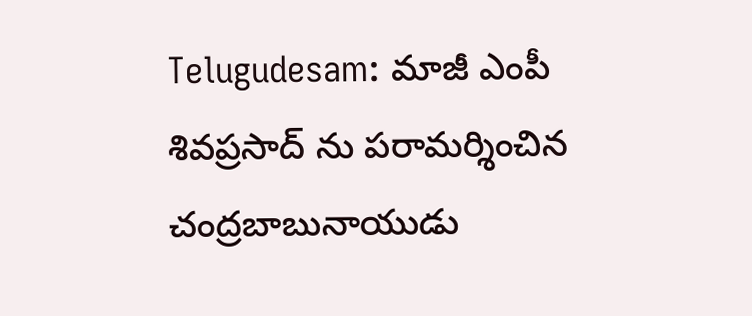Telugudesam: మాజీ ఎంపీ శివప్రసాద్‌ ను పరామర్శించిన చంద్రబాబునాయుడు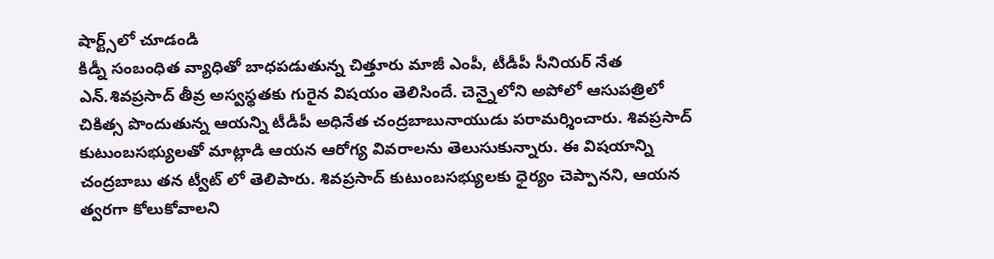షార్ట్స్‌లో చూడండి
కిడ్నీ సంబంధిత వ్యాధితో బాధపడుతున్న చిత్తూరు మాజీ ఎంపీ, టీడీపీ సీనియర్ నేత ఎన్.శివప్రసాద్ తీవ్ర అస్వస్థతకు గురైన విషయం తెలిసిందే. చెన్నైలోని అపోలో ఆసుపత్రిలో చికిత్స పొందుతున్న ఆయన్ని టీడీపీ అధినేత చంద్రబాబునాయుడు పరామర్శించారు. శివప్రసాద్ కుటుంబసభ్యులతో మాట్లాడి ఆయన ఆరోగ్య వివరాలను తెలుసుకున్నారు. ఈ విషయాన్ని చంద్రబాబు తన ట్వీట్ లో తెలిపారు. శివప్రసాద్ కుటుంబసభ్యులకు ధైర్యం చెప్పానని, ఆయన త్వరగా కోలుకోవాలని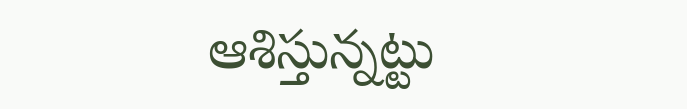ఆశిస్తున్నట్టు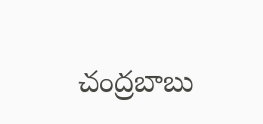చంద్రబాబు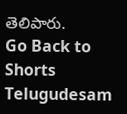తెలిపారు.
Go Back to Shorts
Telugudesam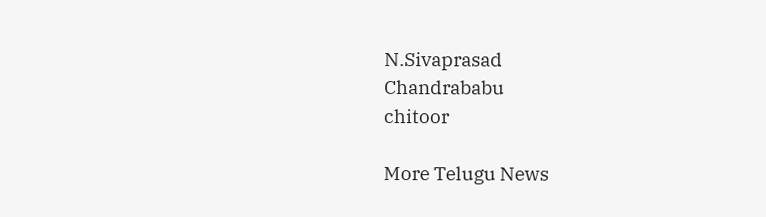N.Sivaprasad
Chandrababu
chitoor

More Telugu News